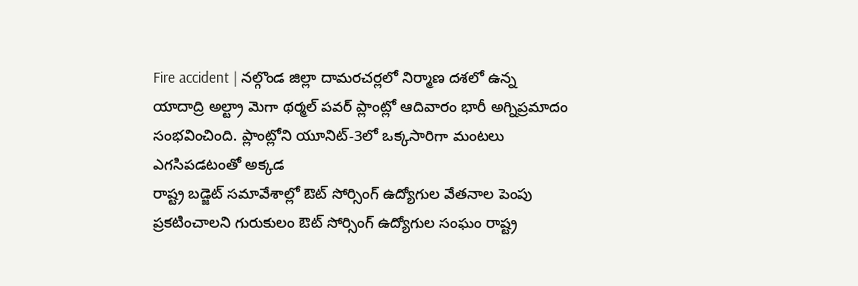Fire accident | నల్గొండ జిల్లా దామరచర్లలో నిర్మాణ దశలో ఉన్న యాదాద్రి అల్ట్రా మెగా థర్మల్ పవర్ ప్లాంట్లో ఆదివారం భారీ అగ్నిప్రమాదం సంభవించింది. ప్లాంట్లోని యూనిట్-3లో ఒక్కసారిగా మంటలు ఎగసిపడటంతో అక్కడ
రాష్ట్ర బడ్జెట్ సమావేశాల్లో ఔట్ సోర్సింగ్ ఉద్యోగుల వేతనాల పెంపు ప్రకటించాలని గురుకులం ఔట్ సోర్సింగ్ ఉద్యోగుల సంఘం రాష్ట్ర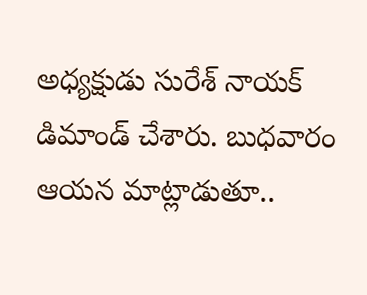అధ్యక్షుడు సురేశ్ నాయక్ డిమాండ్ చేశారు. బుధవారం ఆయన మాట్లాడుతూ..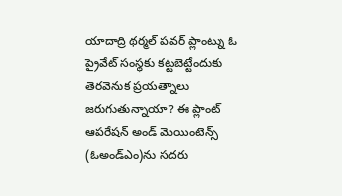యాదాద్రి థర్మల్ పవర్ ప్లాంట్ను ఓ ప్రైవేట్ సంస్థకు కట్టబెట్టేందుకు తెరవెనుక ప్రయత్నాలు జరుగుతున్నాయా? ఈ ప్లాంట్ ఆపరేషన్ అండ్ మెయింటెన్స్ (ఓఅండ్ఎం)ను సదరు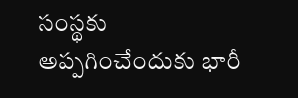సంస్థకు అప్పగించేందుకు భారీ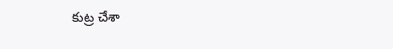కుట్ర చేశా